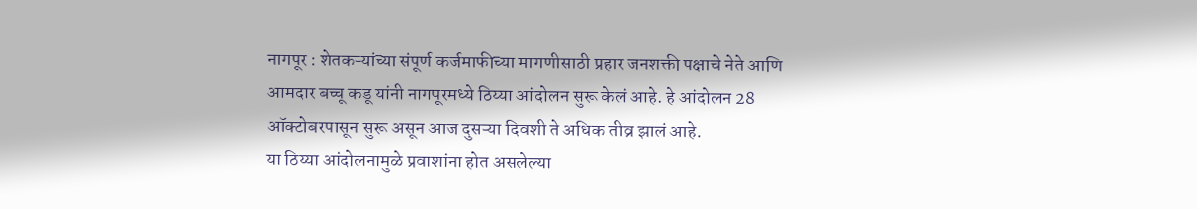नागपूर : शेतकऱ्यांच्या संपूर्ण कर्जमाफीच्या मागणीसाठी प्रहार जनशक्ती पक्षाचे नेते आणि आमदार बच्चू कडू यांनी नागपूरमध्ये ठिय्या आंदोलन सुरू केलं आहे. हे आंदोलन 28 ऑक्टोबरपासून सुरू असून आज दुसऱ्या दिवशी ते अधिक तीव्र झालं आहे.
या ठिय्या आंदोलनामुळे प्रवाशांना होत असलेल्या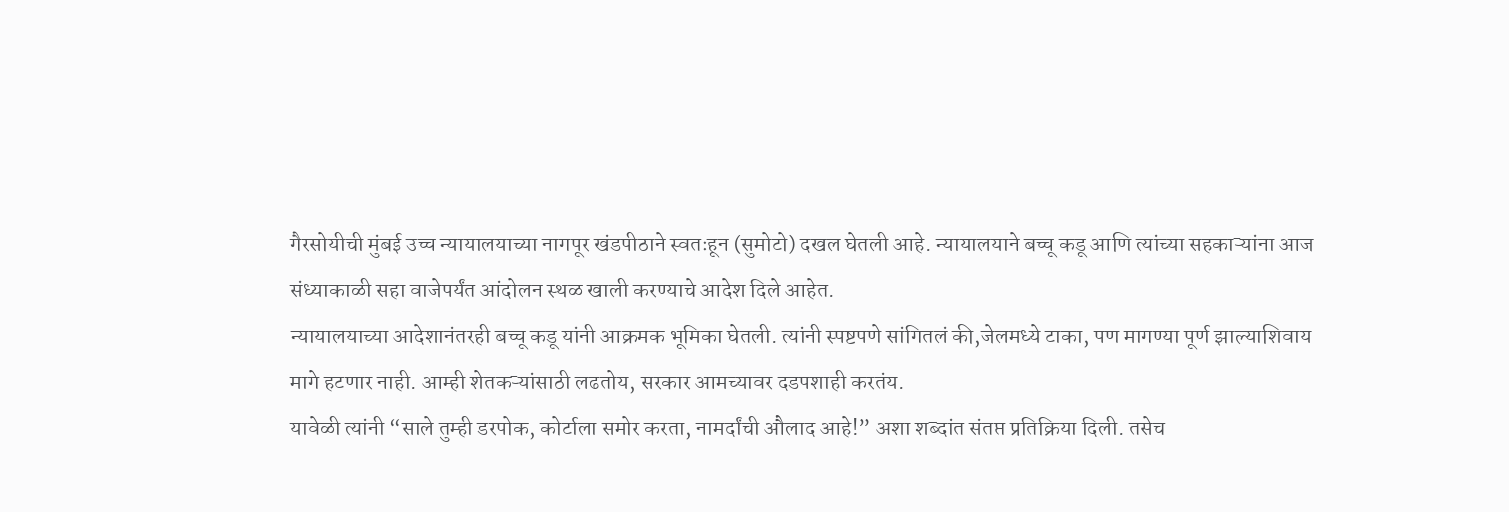गैरसोयीची मुंबई उच्च न्यायालयाच्या नागपूर खंडपीठाने स्वतःहून (सुमोटो) दखल घेतली आहे. न्यायालयाने बच्चू कडू आणि त्यांच्या सहकाऱ्यांना आज संध्याकाळी सहा वाजेपर्यंत आंदोलन स्थळ खाली करण्याचे आदेश दिले आहेत.
न्यायालयाच्या आदेशानंतरही बच्चू कडू यांनी आक्रमक भूमिका घेतली. त्यांनी स्पष्टपणे सांगितलं की,जेलमध्ये टाका, पण मागण्या पूर्ण झाल्याशिवाय मागे हटणार नाही. आम्ही शेतकऱ्यांसाठी लढतोय, सरकार आमच्यावर दडपशाही करतंय.
यावेळी त्यांनी “साले तुम्ही डरपोक, कोर्टाला समोर करता, नामर्दांची औलाद आहे!” अशा शब्दांत संतप्त प्रतिक्रिया दिली. तसेच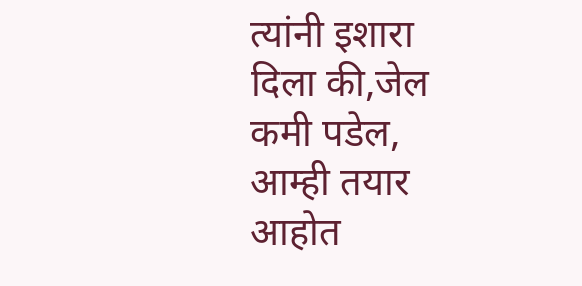त्यांनी इशारा दिला की,जेल कमी पडेल, आम्ही तयार आहोत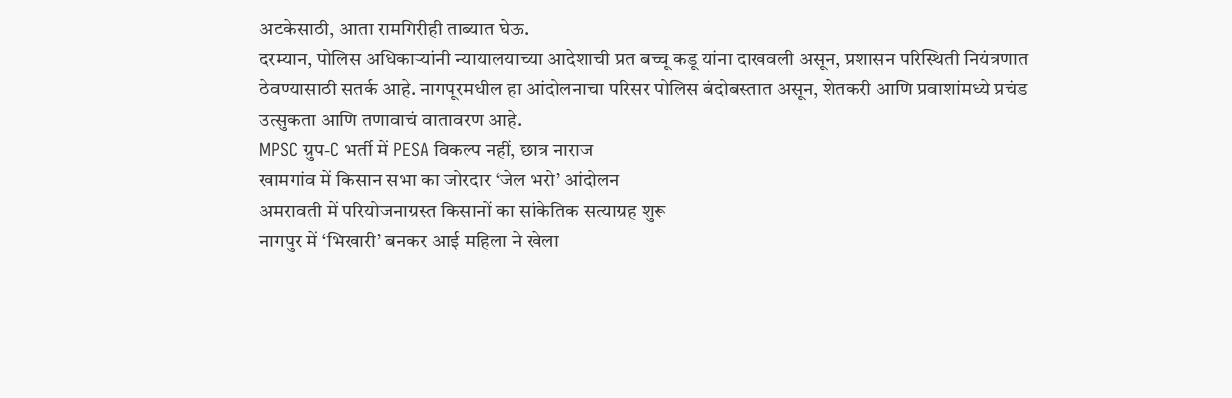अटकेसाठी, आता रामगिरीही ताब्यात घेऊ.
दरम्यान, पोलिस अधिकाऱ्यांनी न्यायालयाच्या आदेशाची प्रत बच्चू कडू यांना दाखवली असून, प्रशासन परिस्थिती नियंत्रणात ठेवण्यासाठी सतर्क आहे. नागपूरमधील हा आंदोलनाचा परिसर पोलिस बंदोबस्तात असून, शेतकरी आणि प्रवाशांमध्ये प्रचंड उत्सुकता आणि तणावाचं वातावरण आहे.
MPSC ग्रुप-C भर्ती में PESA विकल्प नहीं, छात्र नाराज
खामगांव में किसान सभा का जोरदार ‘जेल भरो’ आंदोलन
अमरावती में परियोजनाग्रस्त किसानों का सांकेतिक सत्याग्रह शुरू
नागपुर में ‘भिखारी’ बनकर आई महिला ने खेला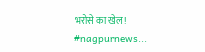भरोसे का खेल! #nagpurnews...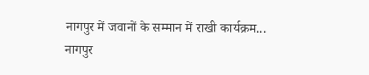नागपुर में जवानों के सम्मान में राखी कार्यक्रम...
नागपुर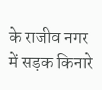के राजीव नगर में सड़क किनारे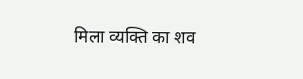मिला व्यक्ति का शव